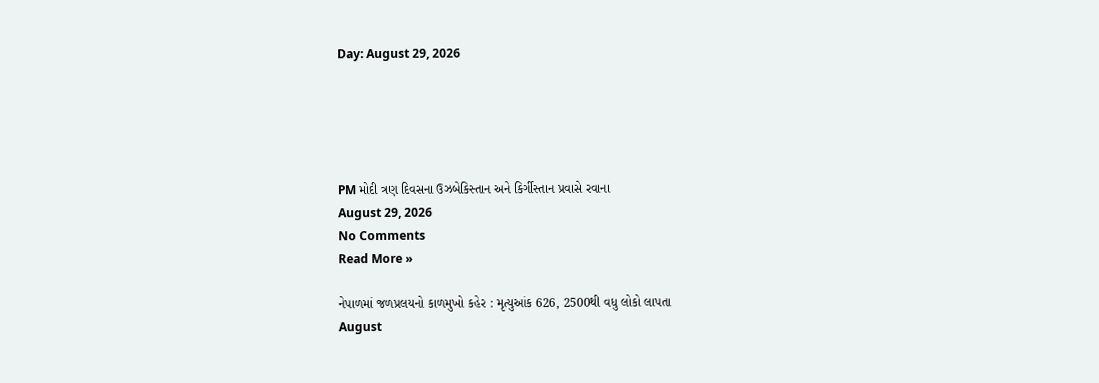Day: August 29, 2026





PM મોદી ત્રણ દિવસના ઉઝબેકિસ્તાન અને કિર્ગીસ્તાન પ્રવાસે રવાના
August 29, 2026
No Comments
Read More »

નેપાળમાં જળપ્રલયનો કાળમુખો કહેર : મૃત્યુઆંક 626, 2500થી વધુ લોકો લાપતા
August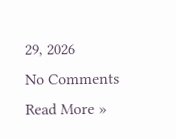29, 2026
No Comments
Read More »